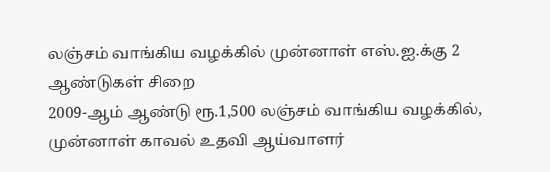லஞ்சம் வாங்கிய வழக்கில் முன்னாள் எஸ்.ஐ.க்கு 2 ஆண்டுகள் சிறை
2009-ஆம் ஆண்டு ரூ.1,500 லஞ்சம் வாங்கிய வழக்கில், முன்னாள் காவல் உதவி ஆய்வாளர்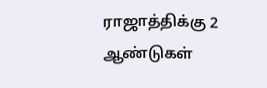ராஜாத்திக்கு 2 ஆண்டுகள்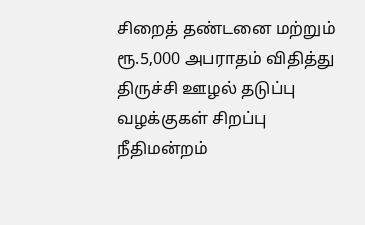சிறைத் தண்டனை மற்றும் ரூ.5,000 அபராதம் விதித்து திருச்சி ஊழல் தடுப்பு வழக்குகள் சிறப்பு நீதிமன்றம்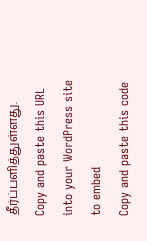தீர்ப்பளித்துள்ளது.
Copy and paste this URL into your WordPress site to embed
Copy and paste this code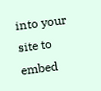into your site to embed